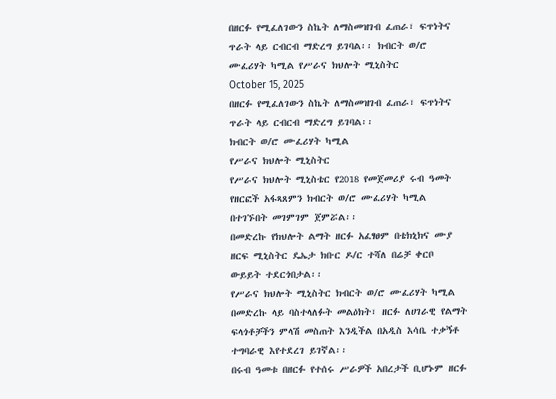በዘርፉ የሚፈለገውን ስኬት ለማስመዝገብ ፈጠራ፣ ፍጥነትና ጥራት ላይ ርብርብ ማድረግ ይገባል፡፡ ክብርት ወ/ሮ ሙፈሪሃት ካሚል የሥራና ክህሎት ሚኒስትር
October 15, 2025
በዘርፉ የሚፈለገውን ስኬት ለማስመዝገብ ፈጠራ፣ ፍጥነትና ጥራት ላይ ርብርብ ማድረግ ይገባል፡፡
ክብርት ወ/ሮ ሙፈሪሃት ካሚል
የሥራና ክህሎት ሚኒስትር
የሥራና ክህሎት ሚኒስቴር የ2018 የመጀመሪያ ሩብ ዓመት የዘርፎች አፋጻጸምን ክብርት ወ/ሮ ሙፈሪሃት ካሚል በተገኙበት መገምገም ጀምሯል፡፡
በመድረኩ የክህሎት ልማት ዘርፉ አፈፃፀም በቴክኒክና ሙያ ዘርፍ ሚኒስትር ዴኤታ ክቡር ዶ/ር ተሻለ በሬቻ ቀርቦ ውይይት ተደርጎበታል፡፡
የሥራና ክህሎት ሚኒስትር ክብርት ወ/ሮ ሙፈሪሃት ካሚል በመድረኩ ላይ ባስተላለፉት መልዕክት፣ ዘርፉ ለሀገራዊ የልማት ፍላጎቶቻችን ምላሽ መስጠት እንዲችል በአዲስ እሳቤ ተቃኝቶ ተግባራዊ እየተደረገ ይገኛል፡፡
በሩብ ዓመቱ በዘርፉ የተሰሩ ሥራዎች አበረታች ቢሆኑም ዘርፉ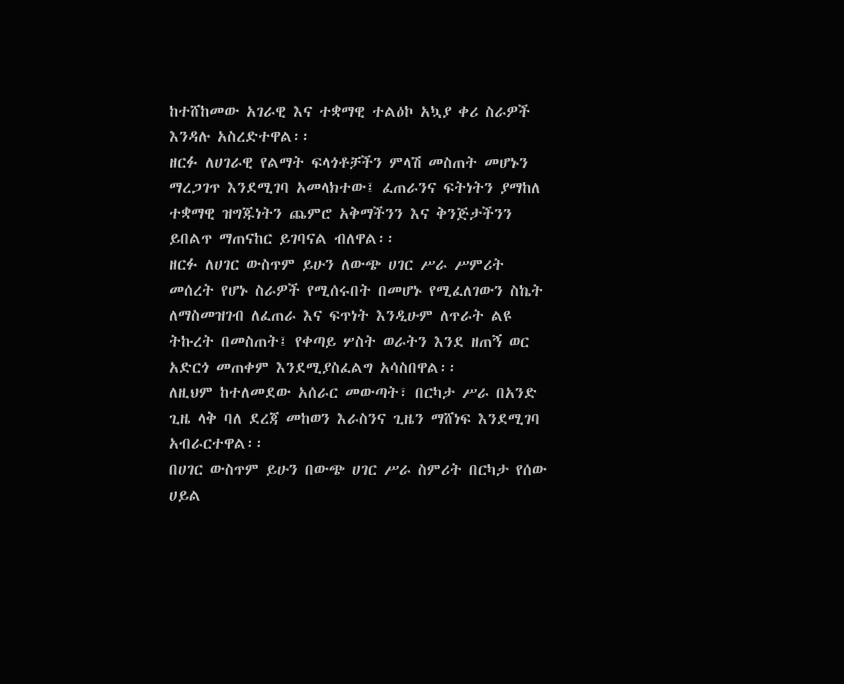ከተሸከመው አገራዊ እና ተቋማዊ ተልዕኮ አኳያ ቀሪ ስራዎች እንዳሉ አስረድተዋል፡፡
ዘርፉ ለሀገራዊ የልማት ፍላጎቶቻችን ምላሽ መስጠት መሆኑን ማረጋገጥ እንደሚገባ አመላክተው፤ ፈጠራንና ፍትነትን ያማከለ ተቋማዊ ዝግጁነትን ጨምሮ አቅማችንን እና ቅንጅታችንን ይበልጥ ማጠናከር ይገባናል ብለዋል፡፡
ዘርፉ ለሀገር ውስጥም ይሁን ለውጭ ሀገር ሥራ ሥምሪት መሰረት የሆኑ ስራዎች የሚሰሩበት በመሆኑ የሚፈለገውን ስኬት ለማስመዝገብ ለፈጠራ እና ፍጥነት እንዲሁም ለጥራት ልዩ ትኩረት በመስጠት፤ የቀጣይ ሦስት ወራትን እንደ ዘጠኝ ወር አድርጎ መጠቀም እንደሚያስፈልግ አሳስበዋል፡፡
ለዚህም ከተለመደው አሰራር መውጣት፣ በርካታ ሥራ በአንድ ጊዜ ላቅ ባለ ደረጃ መከወን እራስንና ጊዜን ማሸነፍ እንደሚገባ አብራርተዋል፡፡
በሀገር ውስጥም ይሁን በውጭ ሀገር ሥራ ስምሪት በርካታ የሰው ሀይል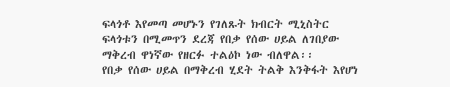ፍላጎቶ እየመጣ መሆኑን የገለጹት ክብርት ሚኒስትር ፍላጎቱን በሚመጥን ደረጃ የበቃ የሰው ሀይል ለገበያው ማቅረብ ዋነኛው የዘርፉ ተልዕኮ ነው ብለዋል፡፡
የበቃ የሰው ሀይል በማቅረብ ሂደት ትልቅ እንቅፋት እየሆነ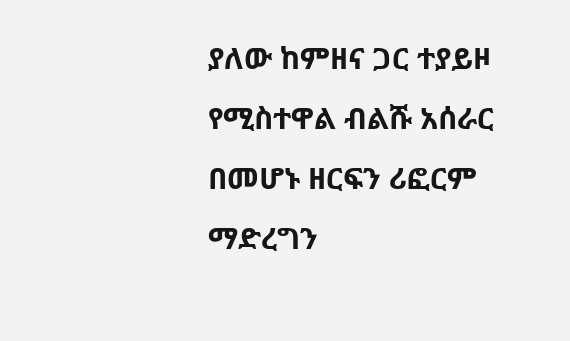ያለው ከምዘና ጋር ተያይዞ የሚስተዋል ብልሹ አሰራር በመሆኑ ዘርፍን ሪፎርም ማድረግን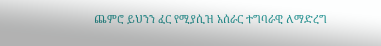ጨምሮ ይህንን ፈር የሚያሲዝ አሰራር ተግባራዊ ለማድረግ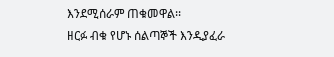እንደሚሰራም ጠቁመዋል፡፡
ዘርፉ ብቁ የሆኑ ሰልጣኞች እንዲያፈራ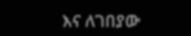እና ለገበያው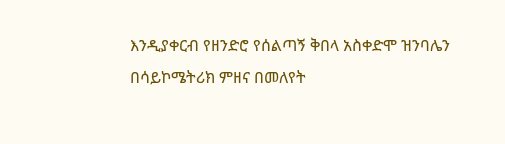እንዲያቀርብ የዘንድሮ የሰልጣኝ ቅበላ አስቀድሞ ዝንባሌን በሳይኮሜትሪክ ምዘና በመለየት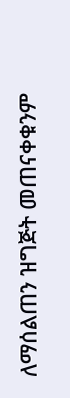ለማሰልጠን ዝግጅት መጠናቀቁንም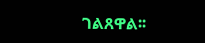ገልጸዋል፡፡